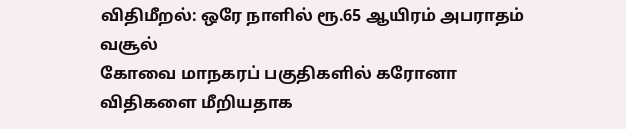விதிமீறல்: ஒரே நாளில் ரூ.65 ஆயிரம் அபராதம் வசூல்
கோவை மாநகரப் பகுதிகளில் கரோனா விதிகளை மீறியதாக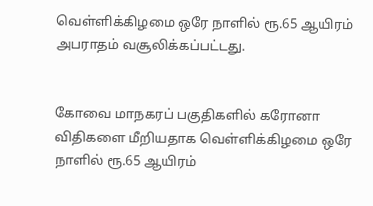வெள்ளிக்கிழமை ஒரே நாளில் ரூ.65 ஆயிரம் அபராதம் வசூலிக்கப்பட்டது.


கோவை மாநகரப் பகுதிகளில் கரோனா விதிகளை மீறியதாக வெள்ளிக்கிழமை ஒரே நாளில் ரூ.65 ஆயிரம்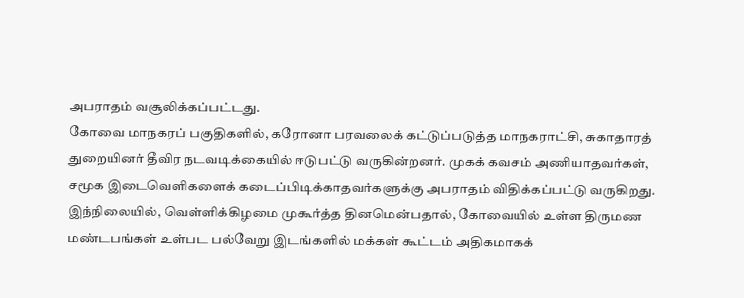அபராதம் வசூலிக்கப்பட்டது.
கோவை மாநகரப் பகுதிகளில், கரோனா பரவலைக் கட்டுப்படுத்த மாநகராட்சி, சுகாதாரத் துறையினர் தீவிர நடவடிக்கையில் ஈடுபட்டு வருகின்றனர். முகக் கவசம் அணியாதவர்கள், சமூக இடைவெளிகளைக் கடைப்பிடிக்காதவர்களுக்கு அபராதம் விதிக்கப்பட்டு வருகிறது.
இந்நிலையில், வெள்ளிக்கிழமை முகூர்த்த தினமென்பதால், கோவையில் உள்ள திருமண மண்டபங்கள் உள்பட பல்வேறு இடங்களில் மக்கள் கூட்டம் அதிகமாகக்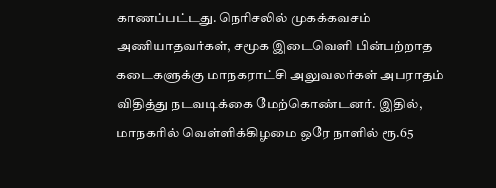காணப்பட்டது. நெரிசலில் முகக்கவசம் அணியாதவர்கள், சமூக இடைவெளி பின்பற்றாத கடைகளுக்கு மாநகராட்சி அலுவலர்கள் அபராதம் விதித்து நடவடிக்கை மேற்கொண்டனர். இதில், மாநகரில் வெள்ளிக்கிழமை ஒரே நாளில் ரூ.65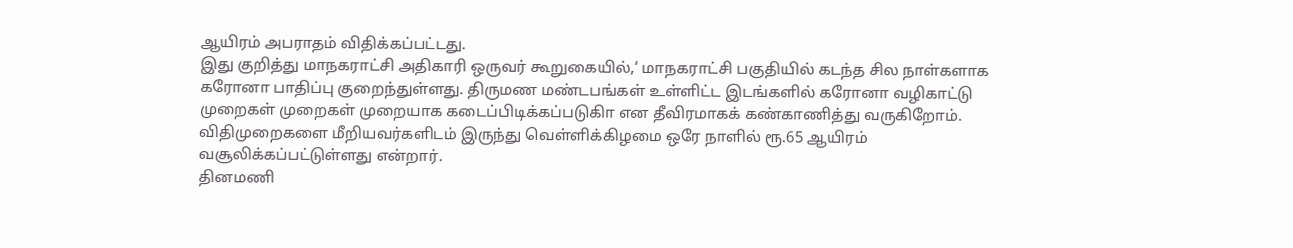ஆயிரம் அபராதம் விதிக்கப்பட்டது.
இது குறித்து மாநகராட்சி அதிகாரி ஒருவர் கூறுகையில்,‘ மாநகராட்சி பகுதியில் கடந்த சில நாள்களாக கரோனா பாதிப்பு குறைந்துள்ளது. திருமண மண்டபங்கள் உள்ளிட்ட இடங்களில் கரோனா வழிகாட்டு முறைகள் முறைகள் முறையாக கடைப்பிடிக்கப்படுகிா என தீவிரமாகக் கண்காணித்து வருகிறோம். விதிமுறைகளை மீறியவர்களிடம் இருந்து வெள்ளிக்கிழமை ஒரே நாளில் ரூ.65 ஆயிரம் வசூலிக்கப்பட்டுள்ளது என்றார்.
தினமணி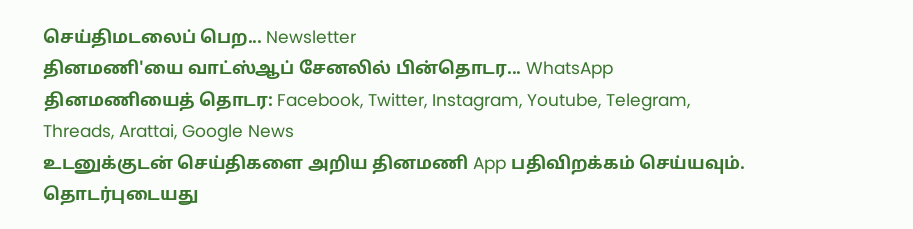செய்திமடலைப் பெற... Newsletter
தினமணி'யை வாட்ஸ்ஆப் சேனலில் பின்தொடர... WhatsApp
தினமணியைத் தொடர: Facebook, Twitter, Instagram, Youtube, Telegram, Threads, Arattai, Google News
உடனுக்குடன் செய்திகளை அறிய தினமணி App பதிவிறக்கம் செய்யவும்.
தொடர்புடையது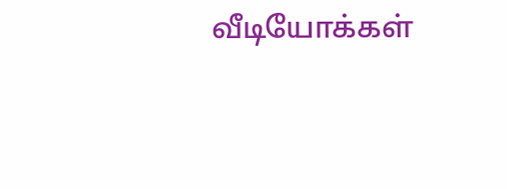வீடியோக்கள்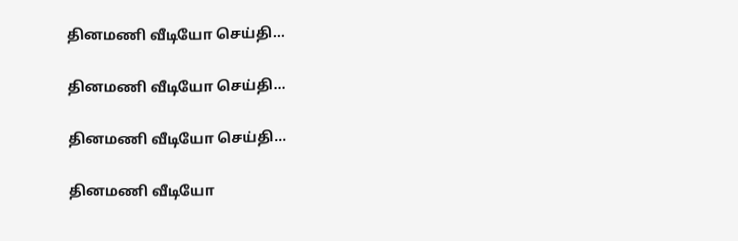தினமணி வீடியோ செய்தி...

தினமணி வீடியோ செய்தி...

தினமணி வீடியோ செய்தி...

தினமணி வீடியோ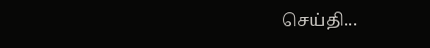செய்தி...